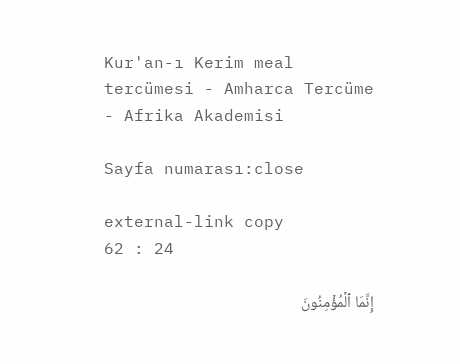Kur'an-ı Kerim meal tercümesi - Amharca Tercüme - Afrika Akademisi

Sayfa numarası:close

external-link copy
62 : 24

إِنَّمَا ٱلۡمُؤۡمِنُونَ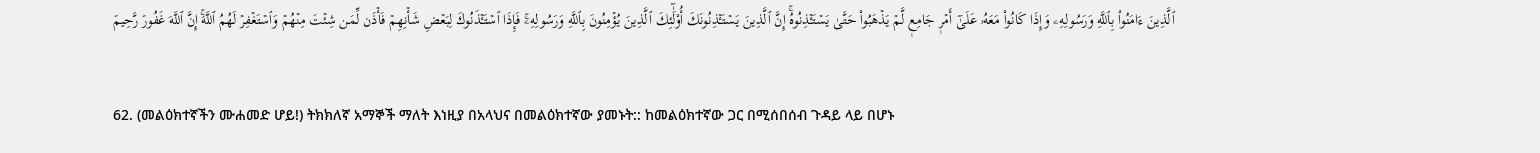ٱلَّذِينَ ءَامَنُواْ بِٱللَّهِ وَرَسُولِهِۦ وَإِذَا كَانُواْ مَعَهُۥ عَلَىٰٓ أَمۡرٖ جَامِعٖ لَّمۡ يَذۡهَبُواْ حَتَّىٰ يَسۡتَـٔۡذِنُوهُۚ إِنَّ ٱلَّذِينَ يَسۡتَـٔۡذِنُونَكَ أُوْلَٰٓئِكَ ٱلَّذِينَ يُؤۡمِنُونَ بِٱللَّهِ وَرَسُولِهِۦۚ فَإِذَا ٱسۡتَـٔۡذَنُوكَ لِبَعۡضِ شَأۡنِهِمۡ فَأۡذَن لِّمَن شِئۡتَ مِنۡهُمۡ وَٱسۡتَغۡفِرۡ لَهُمُ ٱللَّهَۚ إِنَّ ٱللَّهَ غَفُورٞ رَّحِيمٞ

62. (መልዕክተኛችን ሙሐመድ ሆይ!) ትክክለኛ አማኞች ማለት እነዚያ በአላህና በመልዕክተኛው ያመኑት:: ከመልዕክተኛው ጋር በሚሰበሰብ ጉዳይ ላይ በሆኑ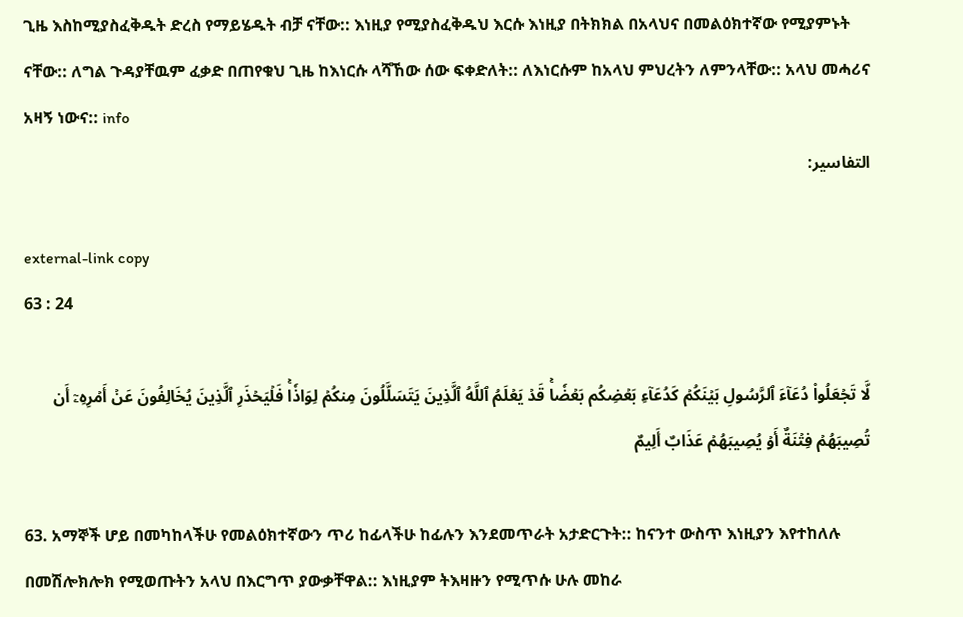ጊዜ እስከሚያስፈቅዱት ድረስ የማይሄዱት ብቻ ናቸው:: እነዚያ የሚያስፈቅዱህ እርሱ እነዚያ በትክክል በአላህና በመልዕክተኛው የሚያምኑት ናቸው:: ለግል ጉዳያቸዉም ፈቃድ በጠየቁህ ጊዜ ከእነርሱ ላሻኸው ሰው ፍቀድለት:: ለእነርሱም ከአላህ ምህረትን ለምንላቸው:: አላህ መሓሪና አዛኝ ነውና:: info
التفاسير:

external-link copy
63 : 24

لَّا تَجۡعَلُواْ دُعَآءَ ٱلرَّسُولِ بَيۡنَكُمۡ كَدُعَآءِ بَعۡضِكُم بَعۡضٗاۚ قَدۡ يَعۡلَمُ ٱللَّهُ ٱلَّذِينَ يَتَسَلَّلُونَ مِنكُمۡ لِوَاذٗاۚ فَلۡيَحۡذَرِ ٱلَّذِينَ يُخَالِفُونَ عَنۡ أَمۡرِهِۦٓ أَن تُصِيبَهُمۡ فِتۡنَةٌ أَوۡ يُصِيبَهُمۡ عَذَابٌ أَلِيمٌ

63. አማኞች ሆይ በመካከላችሁ የመልዕክተኛውን ጥሪ ከፊላችሁ ከፊሉን እንደመጥራት አታድርጉት:: ከናንተ ውስጥ እነዚያን እየተከለሉ በመሽሎክሎክ የሚወጡትን አላህ በእርግጥ ያውቃቸዋል:: እነዚያም ትእዛዙን የሚጥሱ ሁሉ መከራ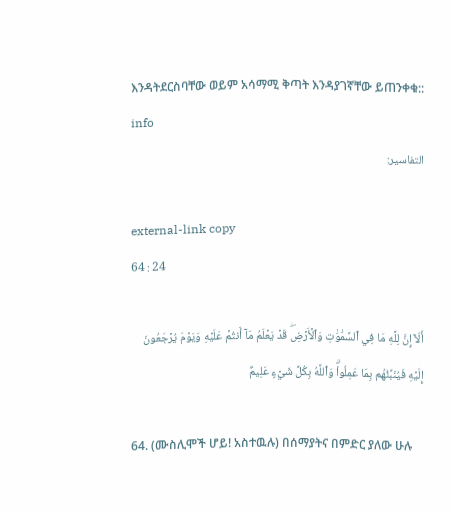እንዳትደርስባቸው ወይም አሳማሚ ቅጣት እንዳያገኛቸው ይጠንቀቁ:: info
التفاسير:

external-link copy
64 : 24

أَلَآ إِنَّ لِلَّهِ مَا فِي ٱلسَّمَٰوَٰتِ وَٱلۡأَرۡضِۖ قَدۡ يَعۡلَمُ مَآ أَنتُمۡ عَلَيۡهِ وَيَوۡمَ يُرۡجَعُونَ إِلَيۡهِ فَيُنَبِّئُهُم بِمَا عَمِلُواْۗ وَٱللَّهُ بِكُلِّ شَيۡءٍ عَلِيمُۢ

64. (ሙስሊሞች ሆይ! አስተዉሉ) በሰማያትና በምድር ያለው ሁሉ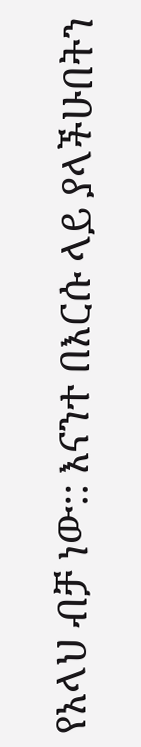የአላህ ብቻ ነው:: እናንተ በእርሱ ላይ ያላችሁበትን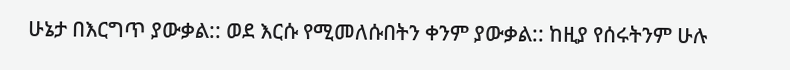ሁኔታ በእርግጥ ያውቃል:: ወደ እርሱ የሚመለሱበትን ቀንም ያውቃል:: ከዚያ የሰሩትንም ሁሉ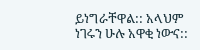ይነግራቸዋል:: አላህም ነገሩን ሁሉ አዋቂ ነውና::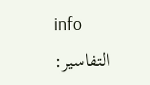info
التفاسير: